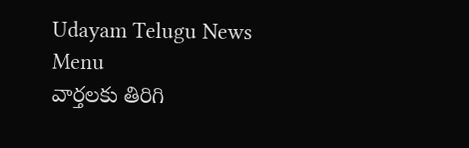Udayam Telugu News
Menu
వార్తలకు తిరిగి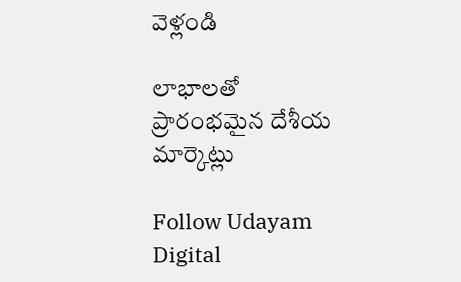వెళ్లండి

లాభాలతో ప్రారంభమైన దేశీయ మార్కెట్లు

Follow Udayam Digital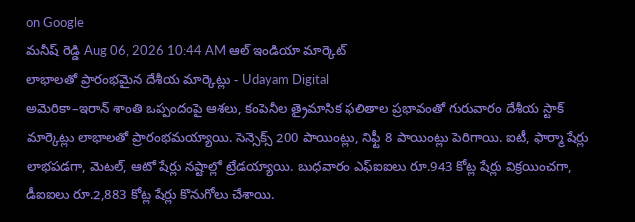on Google
మనీష్ రెడ్డి Aug 06, 2026 10:44 AM ఆల్ ఇండియా మార్కెట్
లాభాలతో ప్రారంభమైన దేశీయ మార్కెట్లు - Udayam Digital
అమెరికా–ఇరాన్ శాంతి ఒప్పందంపై ఆశలు, కంపెనీల త్రైమాసిక ఫలితాల ప్రభావంతో గురువారం దేశీయ స్టాక్ మార్కెట్లు లాభాలతో ప్రారంభమయ్యాయి. సెన్సెక్స్ 200 పాయింట్లు, నిఫ్టీ 8 పాయింట్లు పెరిగాయి. ఐటీ, ఫార్మా షేర్లు లాభపడగా, మెటల్‌, ఆటో షేర్లు నష్టాల్లో ట్రేడయ్యాయి. బుధవారం ఎఫ్‌ఐఐలు రూ.943 కోట్ల షేర్లు విక్రయించగా, డీఐఐలు రూ.2,883 కోట్ల షేర్లు కొనుగోలు చేశాయి.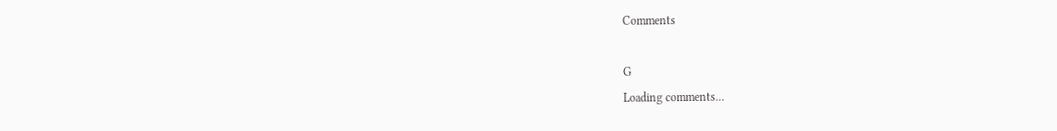Comments

G
Loading comments...